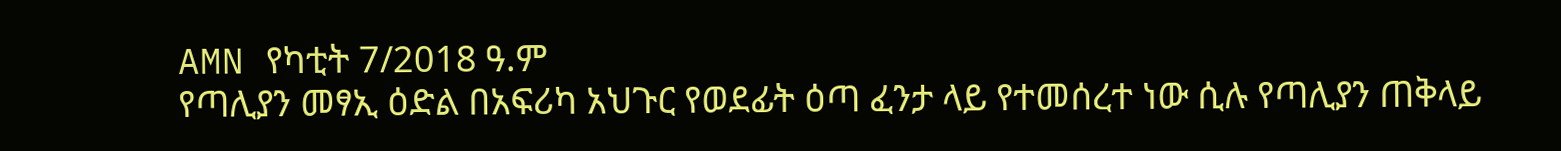AMN የካቲት 7/2018 ዓ.ም
የጣሊያን መፃኢ ዕድል በአፍሪካ አህጉር የወደፊት ዕጣ ፈንታ ላይ የተመሰረተ ነው ሲሉ የጣሊያን ጠቅላይ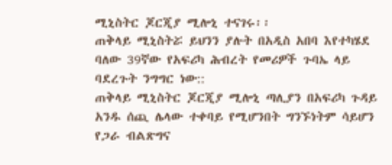ሚኒስትር ጆርጂያ ሚሎኒ ተናገሩ፡፡
ጠቅላይ ሚኒስትሯ ይህንን ያሉት በአዲስ አበባ እየተካሄደ ባለው 39ኛው የአፍሪካ ሕብረት የመሪዎች ጉባኤ ላይ ባደረጉት ንግግር ነው::
ጠቅላይ ሚኒስትር ጆርጂያ ሚሎኒ ጣሊያን በአፍሪካ ጉዳይ አንዱ ሰጪ ሌላው ተቀባይ የሚሆንበት ግንኙነትም ሳይሆን የጋራ ብልጽግና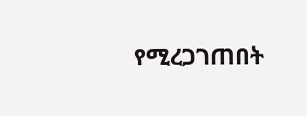የሚረጋገጠበት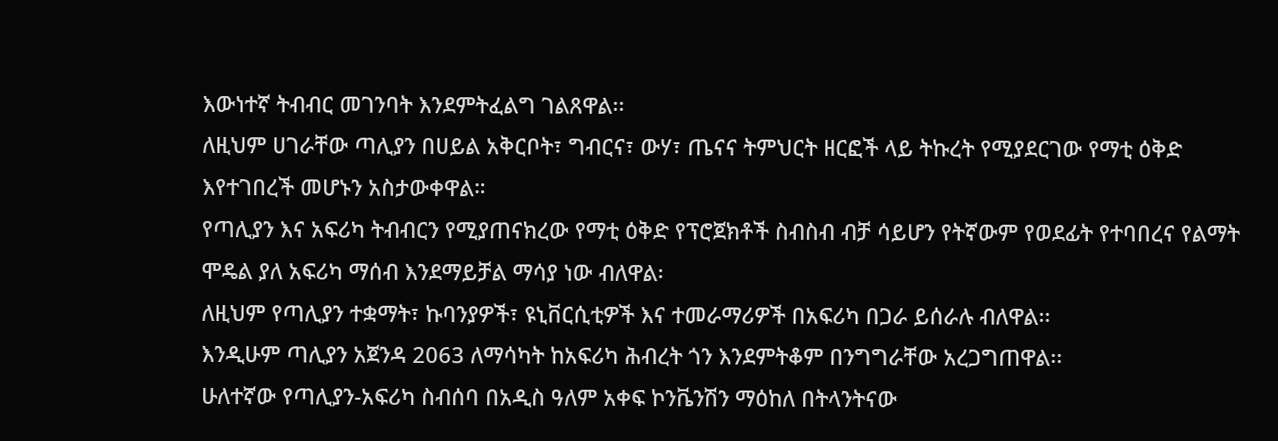እውነተኛ ትብብር መገንባት እንደምትፈልግ ገልጸዋል፡፡
ለዚህም ሀገራቸው ጣሊያን በሀይል አቅርቦት፣ ግብርና፣ ውሃ፣ ጤናና ትምህርት ዘርፎች ላይ ትኩረት የሚያደርገው የማቲ ዕቅድ እየተገበረች መሆኑን አስታውቀዋል።
የጣሊያን እና አፍሪካ ትብብርን የሚያጠናክረው የማቲ ዕቅድ የፕሮጀክቶች ስብስብ ብቻ ሳይሆን የትኛውም የወደፊት የተባበረና የልማት ሞዴል ያለ አፍሪካ ማሰብ እንደማይቻል ማሳያ ነው ብለዋል፡
ለዚህም የጣሊያን ተቋማት፣ ኩባንያዎች፣ ዩኒቨርሲቲዎች እና ተመራማሪዎች በአፍሪካ በጋራ ይሰራሉ ብለዋል፡፡
እንዲሁም ጣሊያን አጀንዳ 2063 ለማሳካት ከአፍሪካ ሕብረት ጎን እንደምትቆም በንግግራቸው አረጋግጠዋል፡፡
ሁለተኛው የጣሊያን-አፍሪካ ስብሰባ በአዲስ ዓለም አቀፍ ኮንቬንሽን ማዕከለ በትላንትናው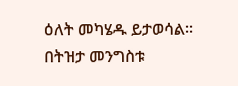ዕለት መካሄዱ ይታወሳል፡፡
በትዝታ መንግስቱ